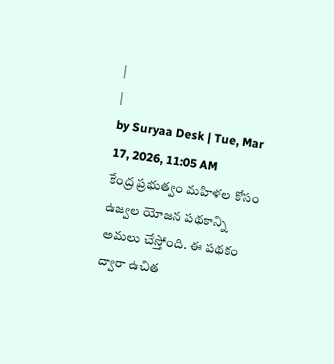|
|
by Suryaa Desk | Tue, Mar 17, 2026, 11:05 AM
కేంద్ర ప్రభుత్వం మహిళల కోసం ఉజ్వల యోజన పథకాన్ని అమలు చేస్తోంది. ఈ పథకం ద్వారా ఉచిత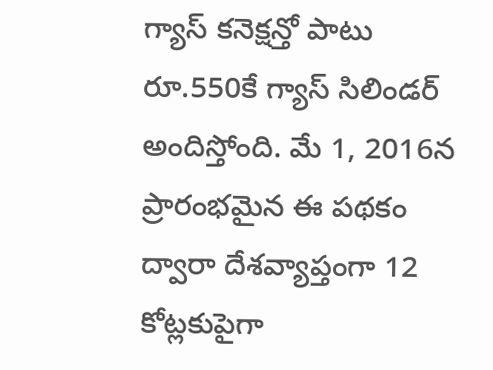గ్యాస్ కనెక్షన్తో పాటు రూ.550కే గ్యాస్ సిలిండర్ అందిస్తోంది. మే 1, 2016న ప్రారంభమైన ఈ పథకం ద్వారా దేశవ్యాప్తంగా 12 కోట్లకుపైగా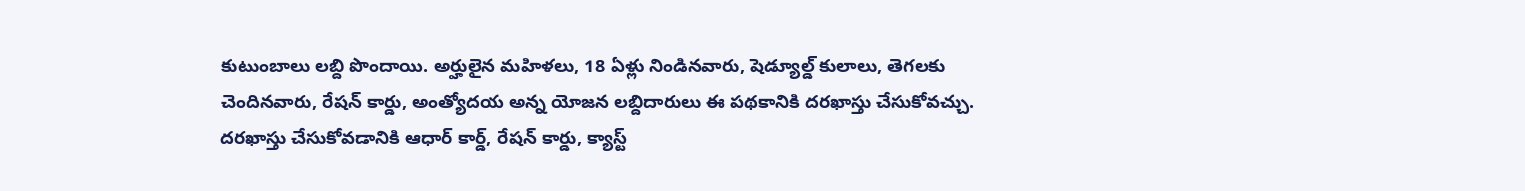కుటుంబాలు లబ్ది పొందాయి. అర్హులైన మహిళలు, 18 ఏళ్లు నిండినవారు, షెడ్యూల్డ్ కులాలు, తెగలకు చెందినవారు, రేషన్ కార్డు, అంత్యోదయ అన్న యోజన లబ్దిదారులు ఈ పథకానికి దరఖాస్తు చేసుకోవచ్చు. దరఖాస్తు చేసుకోవడానికి ఆధార్ కార్డ్, రేషన్ కార్డు, క్యాస్ట్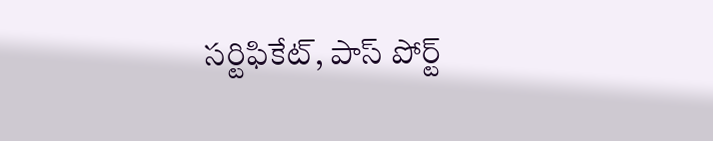సర్టిఫికేట్, పాస్ పోర్ట్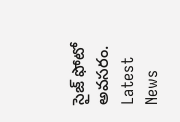సైజ్ ఫోటో అవసరం.
Latest News